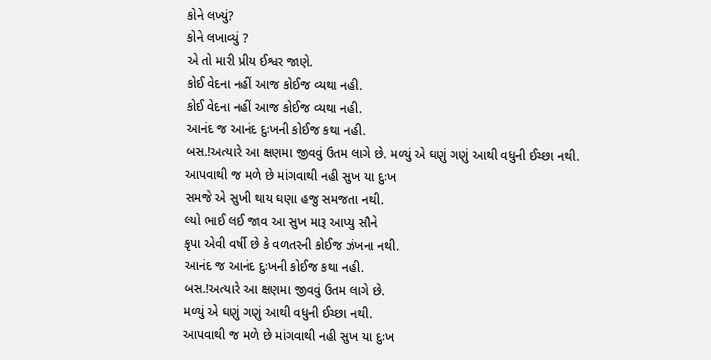કોને લખ્યું?
કોને લખાવ્યું ?
એ તો મારી પ્રીય ઈશ્વર જાણે.
કોઈ વેદના નહીં આજ કોઈજ વ્યથા નહી.
કોઈ વેદના નહીં આજ કોઈજ વ્યથા નહી.
આનંદ જ આનંદ દુઃખની કોઈજ કથા નહી.
બસ.!અત્યારે આ ક્ષણમા જીવવું ઉતમ લાગે છે. મળ્યું એ ઘણું ગણું આથી વધુની ઈચ્છા નથી.
આપવાથી જ મળે છે માંગવાથી નહી સુખ યા દુઃખ
સમજે એ સુખી થાય ઘણા હજુ સમજતા નથી.
લ્યો ભાઈ લઈ જાવ આ સુખ મારૂ આપ્યુ સૌને
કૃપા એવી વર્ષી છે કે વળતરની કોઈજ ઝંખના નથી.
આનંદ જ આનંદ દુઃખની કોઈજ કથા નહી.
બસ.!અત્યારે આ ક્ષણમા જીવવું ઉતમ લાગે છે.
મળ્યું એ ઘણું ગણું આથી વધુની ઈચ્છા નથી.
આપવાથી જ મળે છે માંગવાથી નહી સુખ યા દુઃખ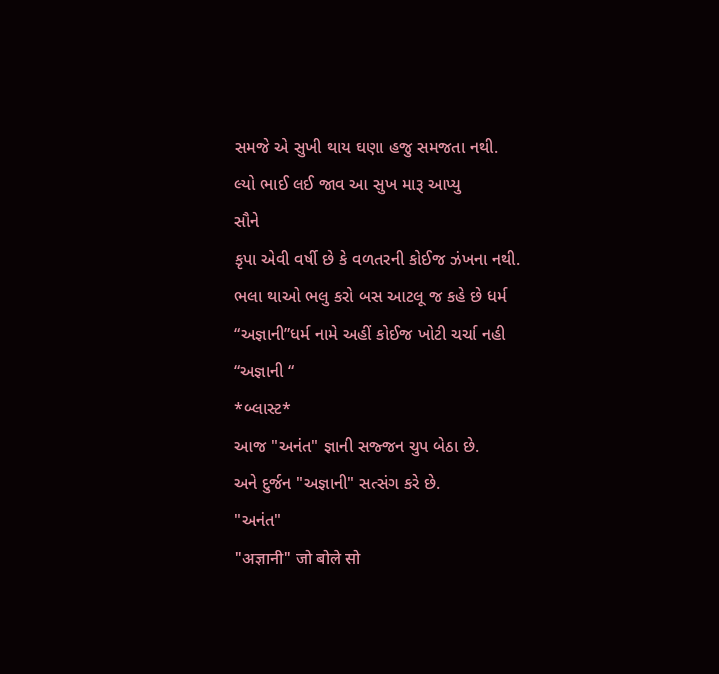સમજે એ સુખી થાય ઘણા હજુ સમજતા નથી.
લ્યો ભાઈ લઈ જાવ આ સુખ મારૂ આપ્યુ
સૌને
કૃપા એવી વર્ષી છે કે વળતરની કોઈજ ઝંખના નથી.
ભલા થાઓ ભલુ કરો બસ આટલૂ જ કહે છે ધર્મ
“અજ્ઞાની”ધર્મ નામે અહીં કોઈજ ખોટી ચર્ચા નહી
“અજ્ઞાની “
*બ્લાસ્ટ*
આજ "અનંત" જ્ઞાની સજ્જન ચુપ બેઠા છે.
અને દુર્જન "અજ્ઞાની" સત્સંગ કરે છે.
"અનંત"
"अज्ञानी" जो बोले सो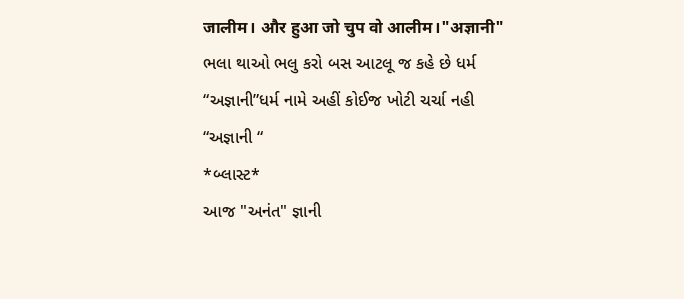जालीम। और हुआ जो चुप वो आलीम।"अज्ञानी"
ભલા થાઓ ભલુ કરો બસ આટલૂ જ કહે છે ધર્મ
“અજ્ઞાની”ધર્મ નામે અહીં કોઈજ ખોટી ચર્ચા નહી
“અજ્ઞાની “
*બ્લાસ્ટ*
આજ "અનંત" જ્ઞાની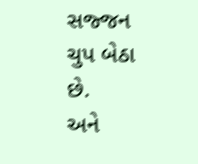સજ્જન ચુપ બેઠા છે.
અને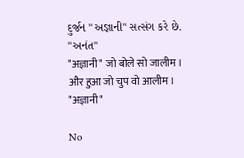દુર્જન "અજ્ઞાની" સત્સંગ કરે છે.
"અનંત"
"अज्ञानी" जो बोले सो जालीम।
और हुआ जो चुप वो आलीम।
"अज्ञानी"

No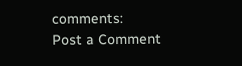comments:
Post a Comment